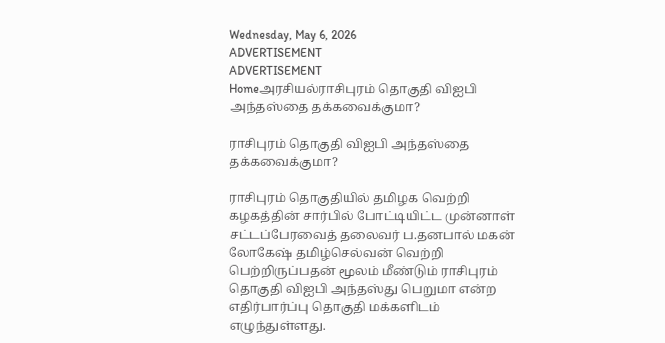Wednesday, May 6, 2026
ADVERTISEMENT
ADVERTISEMENT
Homeஅரசியல்ராசிபுரம் தொகுதி விஐபி அந்தஸ்தை தக்கவைக்குமா?

ராசிபுரம் தொகுதி விஐபி அந்தஸ்தை தக்கவைக்குமா?

ராசிபுரம் தொகுதியில் தமிழக வெற்றி கழகத்தின் சார்பில் போட்டியிட்ட முன்னாள் சட்டப்பேரவைத் தலைவர் ப.தனபால் மகன் லோகேஷ் தமிழ்செல்வன் வெற்றி பெற்றிருப்பதன் மூலம் மீண்டும் ராசிபுரம் தொகுதி விஐபி அந்தஸ்து பெறுமா என்ற எதிர்பார்ப்பு தொகுதி மக்களிடம் எழுந்துள்ளது.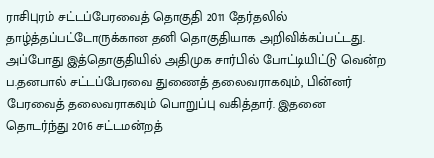ராசிபுரம் சட்டப்பேரவைத் தொகுதி 2011 தேர்தலில் தாழ்த்தப்பட்டோருக்கான தனி தொகுதியாக அறிவிக்கப்பட்டது. அப்போது இத்தொகுதியில் அதிமுக சார்பில் போட்டியிட்டு வென்ற ப.தனபால் சட்டப்பேரவை துணைத் தலைவராகவும், பின்னர் பேரவைத் தலைவராகவும் பொறுப்பு வகித்தார். இதனை தொடர்ந்து 2016 சட்டமன்றத்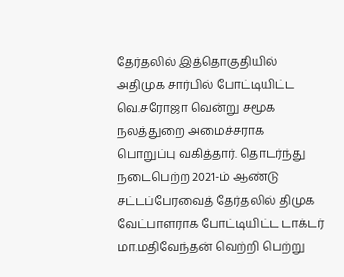தேர்தலில் இத்தொகுதியில் அதிமுக சார்பில் போட்டியிட்ட வெ.சரோஜா வென்று சமூக நலத்துறை அமைச்சராக பொறுப்பு வகித்தார். தொடர்ந்து நடைபெற்ற 2021-ம் ஆண்டு சட்டப்பேரவைத் தேர்தலில் திமுக வேட்பாளராக போட்டியிட்ட டாக்டர் மா.மதிவேந்தன் வெற்றி பெற்று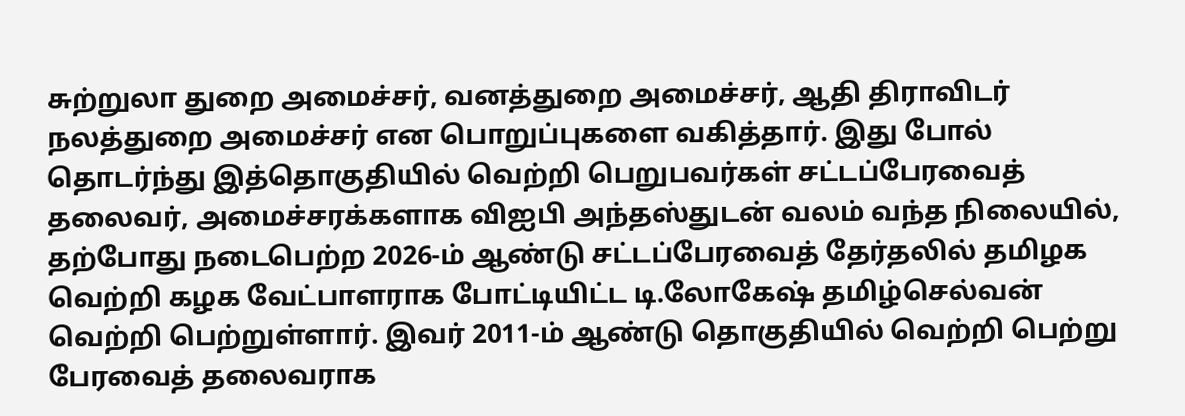சுற்றுலா துறை அமைச்சர், வனத்துறை அமைச்சர், ஆதி திராவிடர் நலத்துறை அமைச்சர் என பொறுப்புகளை வகித்தார். இது போல் தொடர்ந்து இத்தொகுதியில் வெற்றி பெறுபவர்கள் சட்டப்பேரவைத் தலைவர், அமைச்சரக்களாக விஐபி அந்தஸ்துடன் வலம் வந்த நிலையில், தற்போது நடைபெற்ற 2026-ம் ஆண்டு சட்டப்பேரவைத் தேர்தலில் தமிழக வெற்றி கழக வேட்பாளராக போட்டியிட்ட டி.லோகேஷ் தமிழ்செல்வன் வெற்றி பெற்றுள்ளார். இவர் 2011-ம் ஆண்டு தொகுதியில் வெற்றி பெற்று பேரவைத் தலைவராக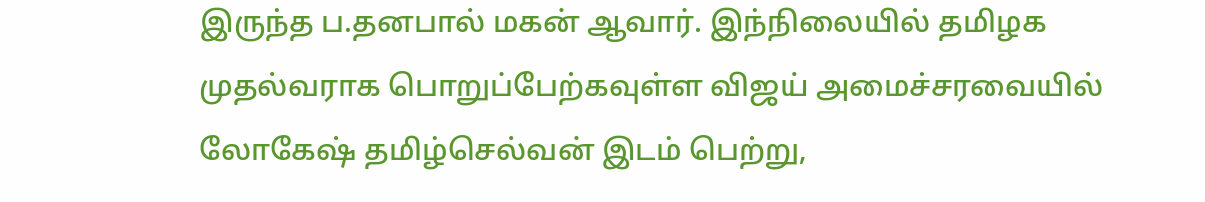இருந்த ப.தனபால் மகன் ஆவார். இந்நிலையில் தமிழக முதல்வராக பொறுப்பேற்கவுள்ள விஜய் அமைச்சரவையில் லோகேஷ் தமிழ்செல்வன் இடம் பெற்று,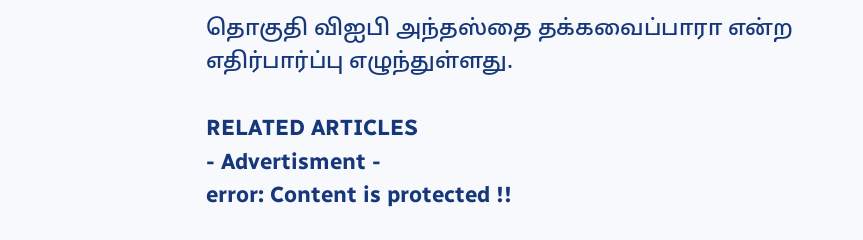தொகுதி விஐபி அந்தஸ்தை தக்கவைப்பாரா என்ற எதிர்பார்ப்பு எழுந்துள்ளது.

RELATED ARTICLES
- Advertisment -
error: Content is protected !!